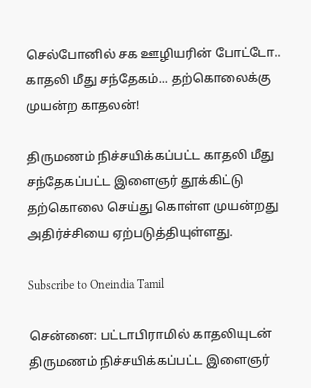செல்போனில் சக ஊழியரின் போட்டோ.. காதலி மீது சந்தேகம்... தற்கொலைக்கு முயன்ற காதலன்!

திருமணம் நிச்சயிக்கப்பட்ட காதலி மீது சந்தேகப்பட்ட இளைஞர் தூக்கிட்டு தற்கொலை செய்து கொள்ள முயன்றது அதிர்ச்சியை ஏற்படுத்தியுள்ளது.

Subscribe to Oneindia Tamil

சென்னை: பட்டாபிராமில் காதலியுடன் திருமணம் நிச்சயிக்கப்பட்ட இளைஞர்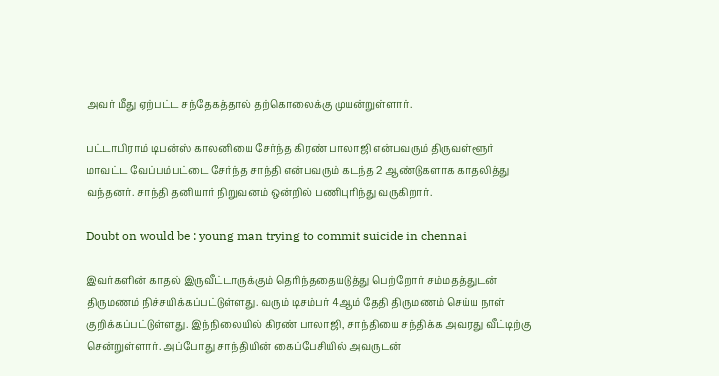அவர் மீது ஏற்பட்ட சந்தேகத்தால் தற்கொலைக்கு முயன்றுள்ளார்.

பட்டாபிராம் டிபன்ஸ் காலனியை சேர்ந்த கிரண் பாலாஜி என்பவரும் திருவள்ளூர் மாவட்ட வேப்பம்பட்டை சேர்ந்த சாந்தி என்பவரும் கடந்த 2 ஆண்டுகளாக காதலித்து வந்தனர். சாந்தி தனியார் நிறுவனம் ஒன்றில் பணிபுரிந்து வருகிறார்.

Doubt on would be : young man trying to commit suicide in chennai

இவர்களின் காதல் இருவீட்டாருக்கும் தெரிந்ததையடுத்து பெற்றோர் சம்மதத்துடன் திருமணம் நிச்சயிக்கப்பட்டுள்ளது. வரும் டிசம்பர் 4ஆம் தேதி திருமணம் செய்ய நாள் குறிக்கப்பட்டுள்ளது. இந்நிலையில் கிரண் பாலாஜி, சாந்தியை சந்திக்க அவரது வீட்டிற்கு சென்றுள்ளார். அப்போது சாந்தியின் கைப்பேசியில் அவருடன்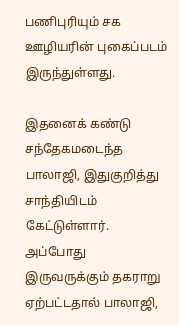பணிபுரியும் சக ஊழியரின் புகைப்படம் இருந்துள்ளது.

இதனைக் கண்டு சந்தேகமடைந்த பாலாஜி, இதுகுறித்து சாந்தியிடம் கேட்டுள்ளார். அப்போது இருவருக்கும் தகராறு ஏற்பட்டதால் பாலாஜி,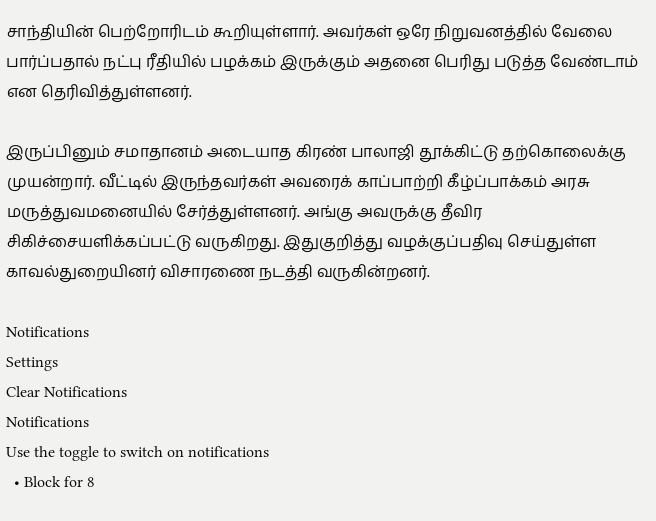சாந்தியின் பெற்றோரிடம் கூறியுள்ளார். அவர்கள் ஒரே நிறுவனத்தில் வேலை பார்ப்பதால் நட்பு ரீதியில் பழக்கம் இருக்கும் அதனை பெரிது படுத்த வேண்டாம் என தெரிவித்துள்ளனர்.

இருப்பினும் சமாதானம் அடையாத கிரண் பாலாஜி தூக்கிட்டு தற்கொலைக்கு முயன்றார். வீட்டில் இருந்தவர்கள் அவரைக் காப்பாற்றி கீழ்ப்பாக்கம் அரசு மருத்துவமனையில் சேர்த்துள்ளனர். அங்கு அவருக்கு தீவிர சிகிச்சையளிக்கப்பட்டு வருகிறது. இதுகுறித்து வழக்குப்பதிவு செய்துள்ள காவல்துறையினர் விசாரணை நடத்தி வருகின்றனர்.

Notifications
Settings
Clear Notifications
Notifications
Use the toggle to switch on notifications
  • Block for 8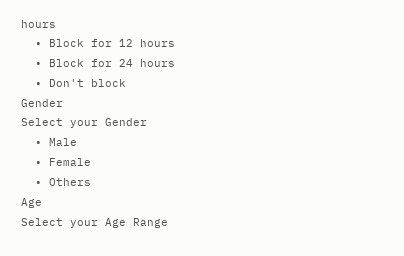hours
  • Block for 12 hours
  • Block for 24 hours
  • Don't block
Gender
Select your Gender
  • Male
  • Female
  • Others
Age
Select your Age Range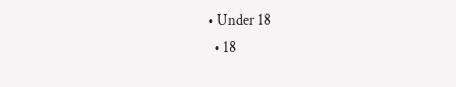• Under 18
  • 18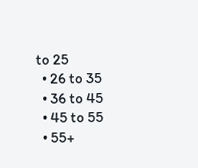to 25
  • 26 to 35
  • 36 to 45
  • 45 to 55
  • 55+